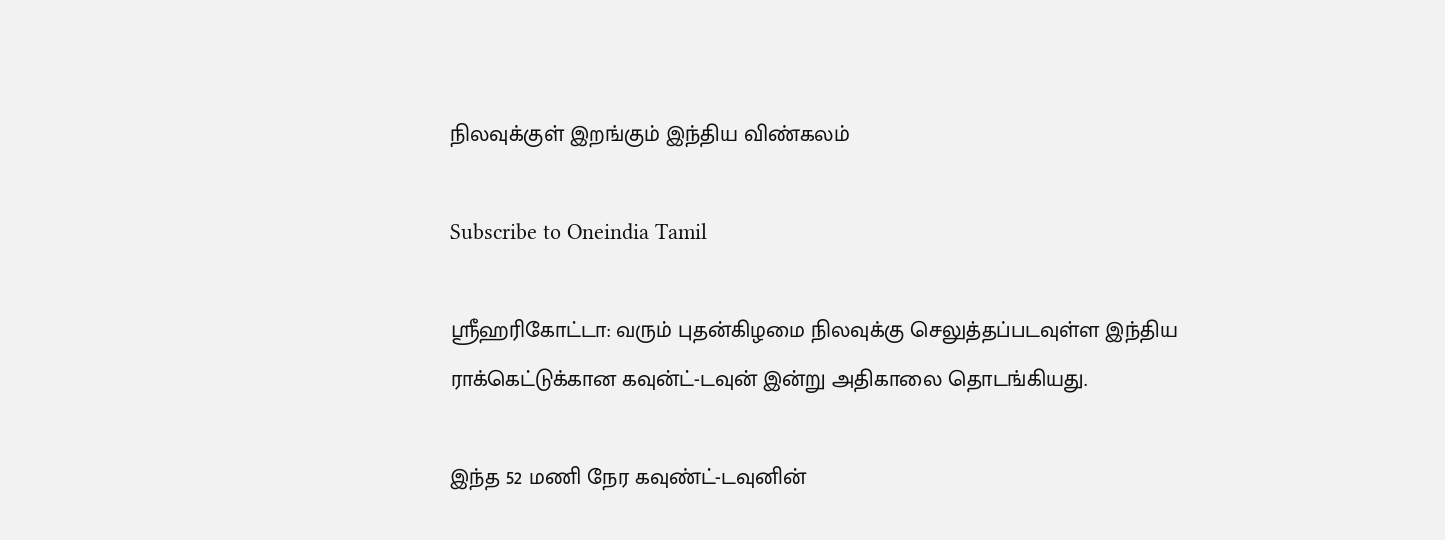நிலவுக்குள் இறங்கும் இந்திய விண்கலம்

Subscribe to Oneindia Tamil

ஸ்ரீஹரிகோட்டா: வரும் புதன்கிழமை நிலவுக்கு செலுத்தப்படவுள்ள இந்திய ராக்கெட்டுக்கான கவுன்ட்-டவுன் இன்று அதிகாலை தொடங்கியது.

இந்த 52 மணி நேர கவுண்ட்-டவுனின்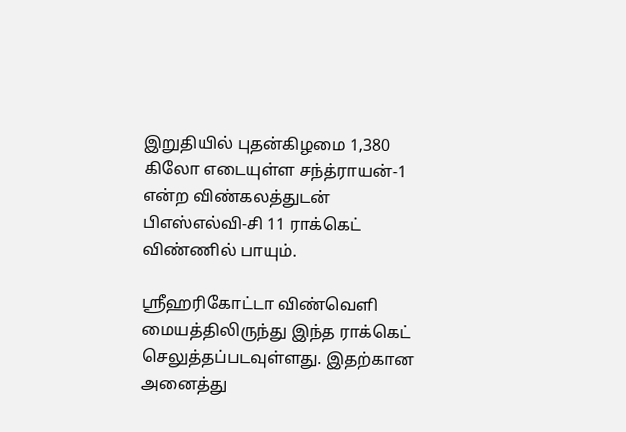இறுதியில் புதன்கிழமை 1,380 கிலோ எடையுள்ள சந்த்ராயன்-1 என்ற விண்கலத்துடன் பிஎஸ்எல்வி-சி 11 ராக்கெட் விண்ணில் பாயும்.

ஸ்ரீஹரிகோட்டா விண்வெளி மையத்திலிருந்து இந்த ராக்கெட் செலுத்தப்படவுள்ளது. இதற்கான அனைத்து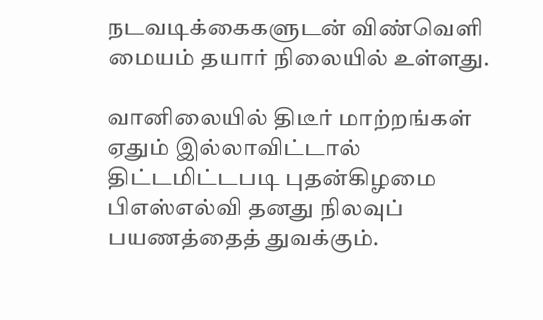நடவடிக்கைகளுடன் விண்வெளி மையம் தயார் நிலையில் உள்ளது.

வானிலையில் திடீர் மாற்றங்கள் ஏதும் இல்லாவிட்டால் திட்டமிட்டபடி புதன்கிழமை பிஎஸ்எல்வி தனது நிலவுப் பயணத்தைத் துவக்கும்.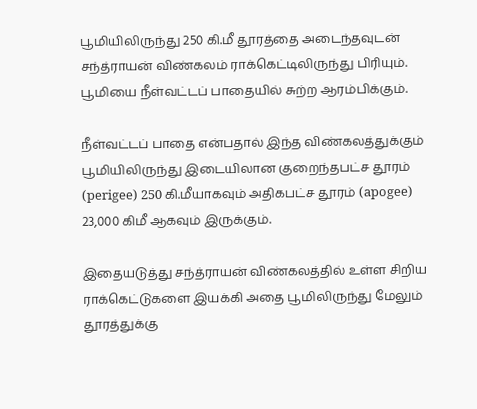பூமியிலிருந்து 250 கி.மீ தூரத்தை அடைந்தவுடன் சந்த்ராயன் விண்கலம் ராக்கெட்டிலிருந்து பிரியும். பூமியை நீள்வட்டப் பாதையில் சுற்ற ஆரம்பிக்கும்.

நீள்வட்டப் பாதை என்பதால் இந்த விண்கலத்துக்கும் பூமியிலிருந்து இடையிலான குறைந்தபட்ச தூரம் (perigee) 250 கி.மீயாகவும் அதிகபட்ச தூரம் (apogee) 23,000 கிமீ ஆகவும் இருக்கும்.

இதையடுத்து சந்த்ராயன் விண்கலத்தில் உள்ள சிறிய ராக்கெட்டுகளை இயக்கி அதை பூமிலிருந்து மேலும் தூரத்துக்கு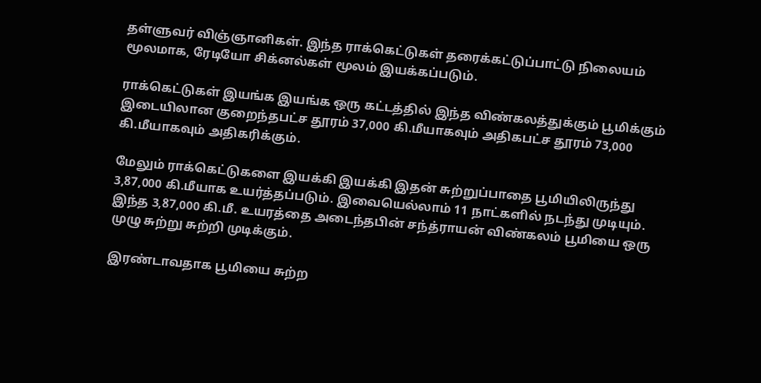தள்ளுவர் விஞ்ஞானிகள். இந்த ராக்கெட்டுகள் தரைக்கட்டுப்பாட்டு நிலையம் மூலமாக, ரேடியோ சிக்னல்கள் மூலம் இயக்கப்படும்.

ராக்கெட்டுகள் இயங்க இயங்க ஒரு கட்டத்தில் இந்த விண்கலத்துக்கும் பூமிக்கும் இடையிலான குறைந்தபட்ச தூரம் 37,000 கி.மீயாகவும் அதிகபட்ச தூரம் 73,000 கி.மீயாகவும் அதிகரிக்கும்.

மேலும் ராக்கெட்டுகளை இயக்கி இயக்கி இதன் சுற்றுப்பாதை பூமியிலிருந்து 3,87,000 கி.மீயாக உயர்த்தப்படும். இவையெல்லாம் 11 நாட்களில் நடந்து முடியும். இந்த 3,87,000 கி.மீ. உயரத்தை அடைந்தபின் சந்த்ராயன் விண்கலம் பூமியை ஒரு முழு சுற்று சுற்றி முடிக்கும்.

இரண்டாவதாக பூமியை சுற்ற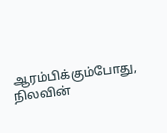ஆரம்பிக்கும்போது, நிலவின்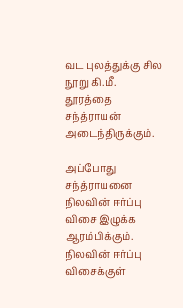வட புலத்துக்கு சில நூறு கி.மீ. தூரத்தை சந்த்ராயன் அடைந்திருக்கும்.

அப்போது சந்த்ராயனை நிலவின் ஈர்ப்பு விசை இழுக்க ஆரம்பிக்கும். நிலவின் ஈர்ப்பு விசைக்குள்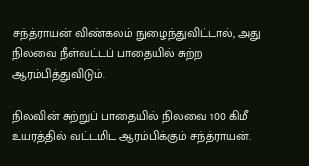சந்த்ராயன் விண்கலம் நுழைந்துவிட்டால், அது நிலவை நீள்வட்டப் பாதையில் சுற்ற ஆரம்பித்துவிடும்.

நிலவின் சுற்றுப் பாதையில் நிலவை 100 கிமீ உயரத்தில் வட்டமிட ஆரம்பிக்கும் சந்த்ராயன்.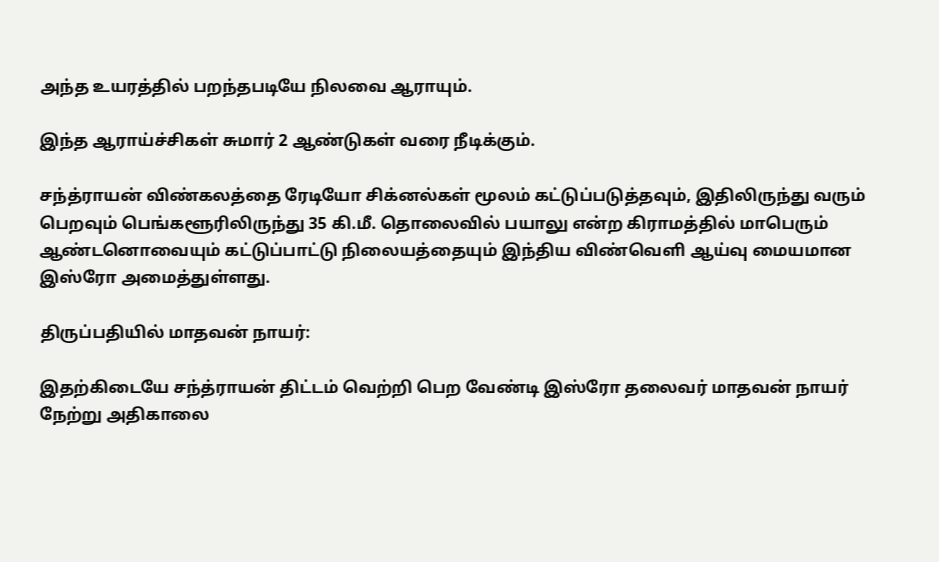அந்த உயரத்தில் பறந்தபடியே நிலவை ஆராயும்.

இந்த ஆராய்ச்சிகள் சுமார் 2 ஆண்டுகள் வரை நீடிக்கும்.

சந்த்ராயன் விண்கலத்தை ரேடியோ சிக்னல்கள் மூலம் கட்டுப்படுத்தவும், இதிலிருந்து வரும் பெறவும் பெங்களூரிலிருந்து 35 கி.மீ. தொலைவில் பயாலு என்ற கிராமத்தில் மாபெரும் ஆண்டனொவையும் கட்டுப்பாட்டு நிலையத்தையும் இந்திய விண்வெளி ஆய்வு மையமான இஸ்ரோ அமைத்துள்ளது.

திருப்பதியில் மாதவன் நாயர்:

இதற்கிடையே சந்த்ராயன் திட்டம் வெற்றி பெற வேண்டி இஸ்ரோ தலைவர் மாதவன் நாயர் நேற்று அதிகாலை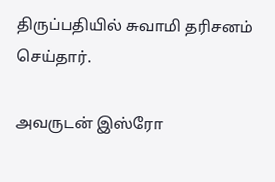திருப்பதியில் சுவாமி தரிசனம் செய்தார்.

அவருடன் இஸ்ரோ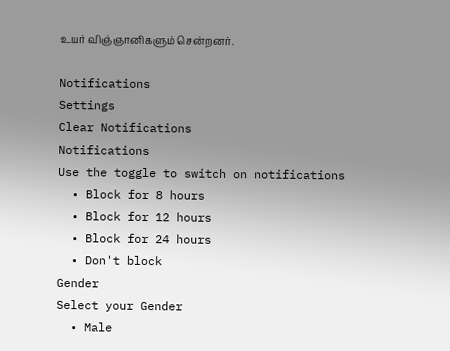உயர் விஞ்ஞானிகளும் சென்றனர்.

Notifications
Settings
Clear Notifications
Notifications
Use the toggle to switch on notifications
  • Block for 8 hours
  • Block for 12 hours
  • Block for 24 hours
  • Don't block
Gender
Select your Gender
  • Male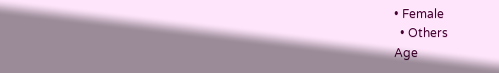• Female
  • Others
Age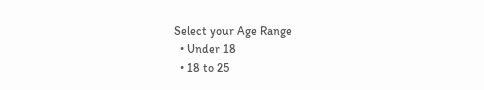Select your Age Range
  • Under 18
  • 18 to 25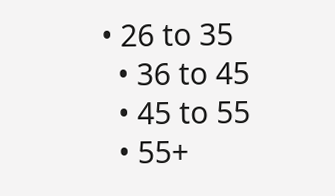• 26 to 35
  • 36 to 45
  • 45 to 55
  • 55+